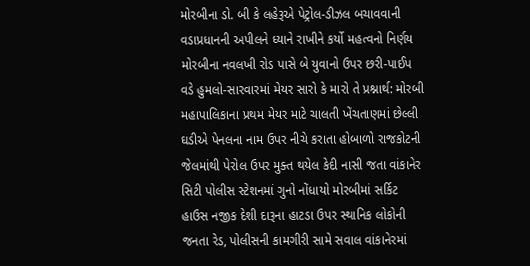મોરબીના ડો. બી કે લહેરૂએ પેટ્રોલ-ડીઝલ બચાવવાની વડાપ્રધાનની અપીલને ધ્યાને રાખીને કર્યો મહત્વનો નિર્ણય મોરબીના નવલખી રોડ પાસે બે યુવાનો ઉપર છરી-પાઈપ વડે હુમલો-સારવારમાં મેયર સારો કે મારો તે પ્રશ્નાર્થ: મોરબી મહાપાલિકાના પ્રથમ મેયર માટે ચાલતી ખેંચતાણમાં છેલ્લી ઘડીએ પેનલના નામ ઉપર નીચે કરાતા હોબાળો રાજકોટની જેલમાંથી પેરોલ ઉપર મુક્ત થયેલ કેદી નાસી જતા વાંકાનેર સિટી પોલીસ સ્ટેશનમાં ગુનો નોંધાયો મોરબીમાં સર્કિટ હાઉસ નજીક દેશી દારૂના હાટડા ઉપર સ્થાનિક લોકોની જનતા રેડ, પોલીસની કામગીરી સામે સવાલ વાંકાનેરમાં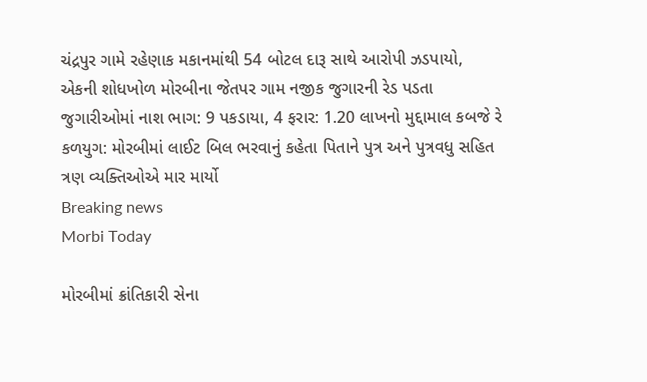ચંદ્રપુર ગામે રહેણાક મકાનમાંથી 54 બોટલ દારૂ સાથે આરોપી ઝડપાયો, એકની શોધખોળ મોરબીના જેતપર ગામ નજીક જુગારની રેડ પડતા જુગારીઓમાં નાશ ભાગ: 9 પકડાયા, 4 ફરાર: 1.20 લાખનો મુદ્દામાલ કબજે રે કળયુગ: મોરબીમાં લાઈટ બિલ ભરવાનું કહેતા પિતાને પુત્ર અને પુત્રવધુ સહિત ત્રણ વ્યક્તિઓએ માર માર્યો
Breaking news
Morbi Today

મોરબીમાં ક્રાંતિકારી સેના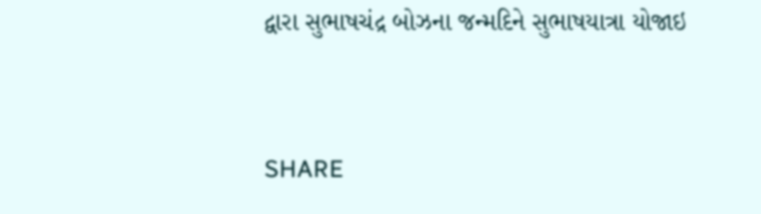દ્વારા સુભાષચંદ્ર બોઝના જન્મદિને સુભાષયાત્રા યોજાઇ


SHARE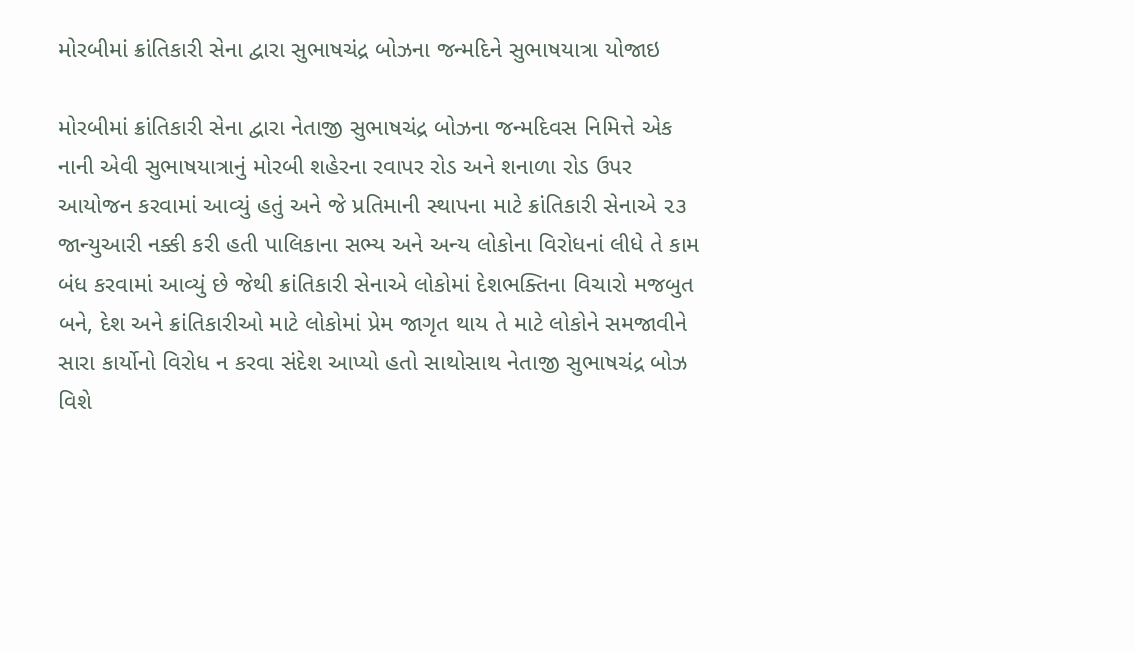મોરબીમાં ક્રાંતિકારી સેના દ્વારા સુભાષચંદ્ર બોઝના જન્મદિને સુભાષયાત્રા યોજાઇ

મોરબીમાં ક્રાંતિકારી સેના દ્વારા નેતાજી સુભાષચંદ્ર બોઝના જન્મદિવસ નિમિત્તે એક નાની એવી સુભાષયાત્રાનું મોરબી શહેરના રવાપર રોડ અને શનાળા રોડ ઉપર આયોજન કરવામાં આવ્યું હતું અને જે પ્રતિમાની સ્થાપના માટે ક્રાંતિકારી સેનાએ ૨૩ જાન્યુઆરી નક્કી કરી હતી પાલિકાના સભ્ય અને અન્ય લોકોના વિરોધનાં લીધે તે કામ બંધ કરવામાં આવ્યું છે જેથી ક્રાંતિકારી સેનાએ લોકોમાં દેશભક્તિના વિચારો મજબુત બને, દેશ અને ક્રાંતિકારીઓ માટે લોકોમાં પ્રેમ જાગૃત થાય તે માટે લોકોને સમજાવીને સારા કાર્યોનો વિરોધ ન કરવા સંદેશ આપ્યો હતો સાથોસાથ નેતાજી સુભાષચંદ્ર બોઝ વિશે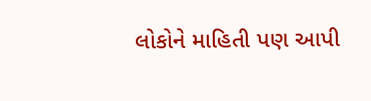લોકોને માહિતી પણ આપી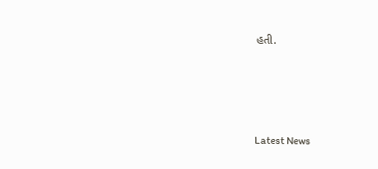હતી.






Latest News